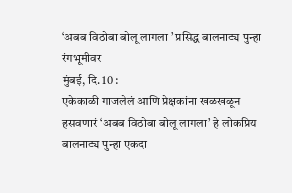‘अबब विठोबा बोलू लागला ’ प्रसिद्ध बालनाट्य पुन्हा रंगभूमीवर
मुंबई, दि. 10 :
एकेकाळी गाजलेलं आणि प्रेक्षकांना खळखळून हसवणारं ‘अबब विठोबा बोलू लागला’ हे लोकप्रिय बालनाट्य पुन्हा एकदा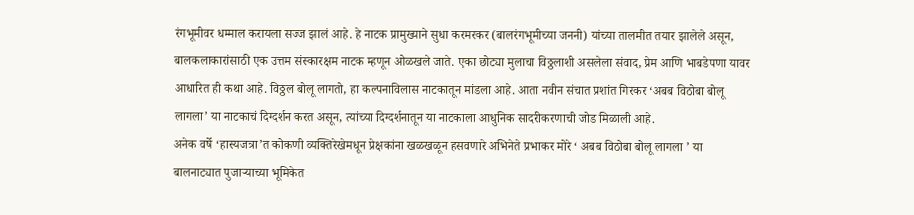रंगभूमीवर धम्माल करायला सज्ज झालं आहे. हे नाटक प्रामुख्याने सुधा करमरकर (बालरंगभूमीच्या जननी) यांच्या तालमीत तयार झालेले असून, बालकलाकारांसाठी एक उत्तम संस्कारक्षम नाटक म्हणून ओळखले जाते. एका छोट्या मुलाचा विठ्ठलाशी असलेला संवाद, प्रेम आणि भाबडेपणा यावर आधारित ही कथा आहे. विठ्ठल बोलू लागतो, हा कल्पनाविलास नाटकातून मांडला आहे. आता नवीन संचात प्रशांत गिरकर ‘अबब विठोबा बोलू लागला’ या नाटकाचं दिग्दर्शन करत असून, त्यांच्या दिग्दर्शनातून या नाटकाला आधुनिक सादरीकरणाची जोड मिळाली आहे.
अनेक वर्षे ‘हास्यजत्रा’त कोकणी व्यक्तिरेखेमधून प्रेक्षकांना खळखळून हसवणारे अभिनेते प्रभाकर मोरे ‘ अबब विठोबा बोलू लागला ’ या बालनाट्यात पुजाऱ्याच्या भूमिकेत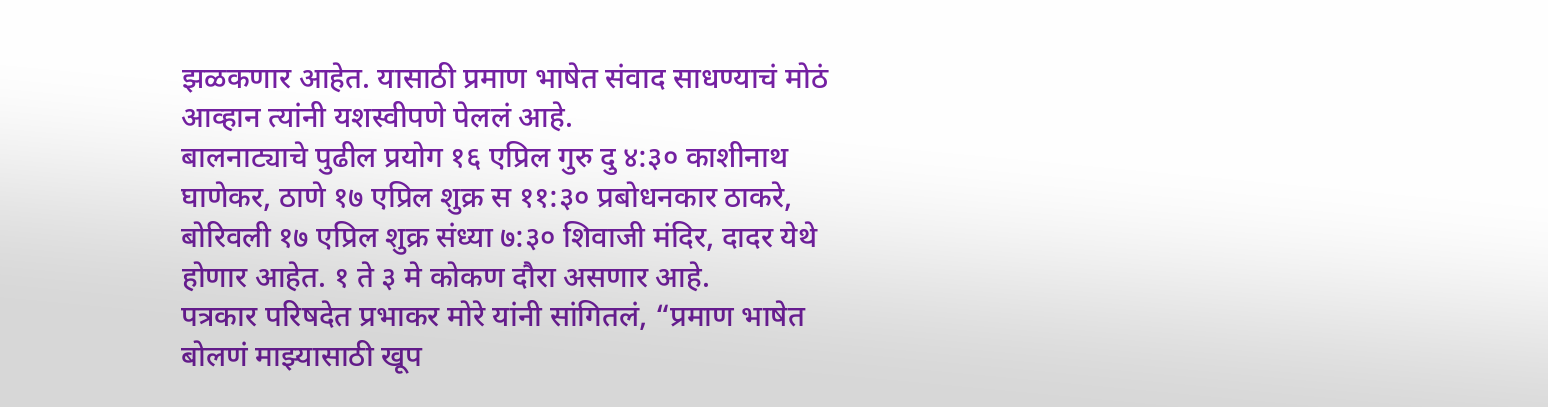झळकणार आहेत. यासाठी प्रमाण भाषेत संवाद साधण्याचं मोठं आव्हान त्यांनी यशस्वीपणे पेललं आहे.
बालनाट्याचे पुढील प्रयोग १६ एप्रिल गुरु दु ४:३० काशीनाथ घाणेकर, ठाणे १७ एप्रिल शुक्र स ११:३० प्रबोधनकार ठाकरे, बोरिवली १७ एप्रिल शुक्र संध्या ७:३० शिवाजी मंदिर, दादर येथे होणार आहेत. १ ते ३ मे कोकण दौरा असणार आहे.
पत्रकार परिषदेत प्रभाकर मोरे यांनी सांगितलं, “प्रमाण भाषेत बोलणं माझ्यासाठी खूप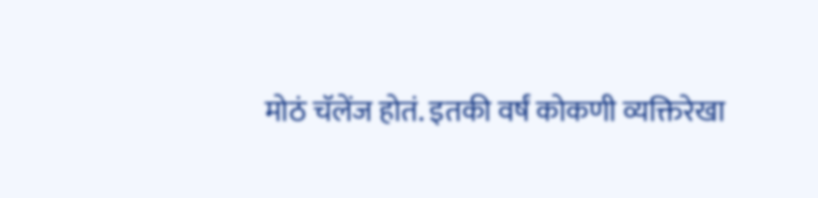मोठं चॅलेंज होतं. इतकी वर्षं कोकणी व्यक्तिरेखा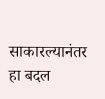साकारल्यानंतर हा बदल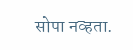सोपा नव्हता.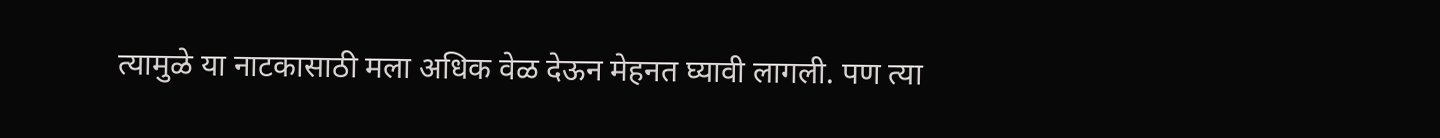त्यामुळे या नाटकासाठी मला अधिक वेळ देऊन मेहनत घ्यावी लागली. पण त्या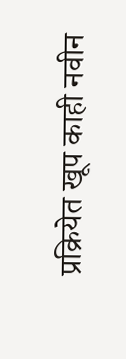प्रक्रियेत खूप काही नवीन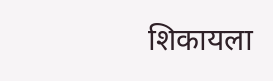शिकायला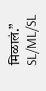मिळालं.”
SL/ML/SL